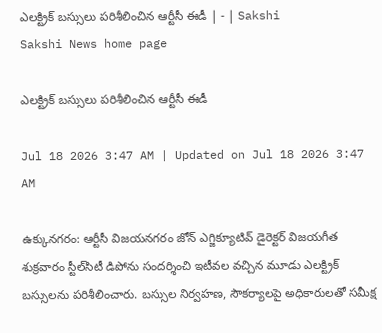ఎలక్ట్రిక్‌ బస్సులు పరిశీలించిన ఆర్టీసీ ఈడీ | - | Sakshi
Sakshi News home page

ఎలక్ట్రిక్‌ బస్సులు పరిశీలించిన ఆర్టీసీ ఈడీ

Jul 18 2026 3:47 AM | Updated on Jul 18 2026 3:47 AM

ఉక్కునగరం: ఆర్టీసీ విజయనగరం జోన్‌ ఎగ్జిక్యూటివ్‌ డైరెక్టర్‌ విజయగీత శుక్రవారం స్టీల్‌సిటీ డిపోను సందర్శించి ఇటీవల వచ్చిన మూడు ఎలక్ట్రిక్‌ బస్సులను పరిశీలించారు. బస్సుల నిర్వహణ, సౌకర్యాలపై అధికారులతో సమీక్ష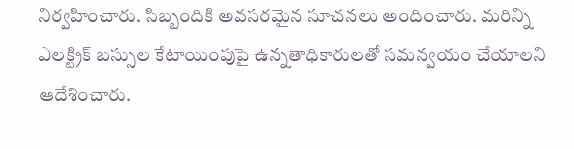నిర్వహించారు. సిబ్బందికి అవసరమైన సూచనలు అందించారు. మరిన్ని ఎలక్ట్రిక్‌ బస్సుల కేటాయింపుపై ఉన్నతాధికారులతో సమన్వయం చేయాలని ఆదేశించారు.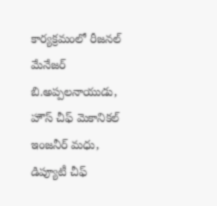కార్యక్రమంలో రీజనల్‌ మేనేజర్‌ బి.అప్పలనాయుడు, హౌస్‌ చీఫ్‌ మెకానికల్‌ ఇంజనీర్‌ మధు, డిప్యూటీ చీఫ్‌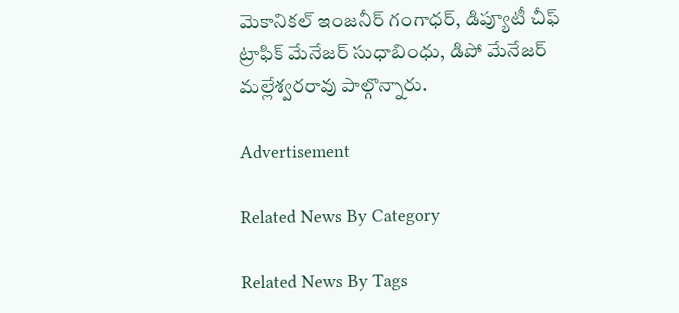మెకానికల్‌ ఇంజనీర్‌ గంగాధర్‌, డిప్యూటీ చీఫ్‌ ట్రాఫిక్‌ మేనేజర్‌ సుధాబింధు, డిపో మేనేజర్‌ మల్లేశ్వరరావు పాల్గొన్నారు.

Advertisement

Related News By Category

Related News By Tags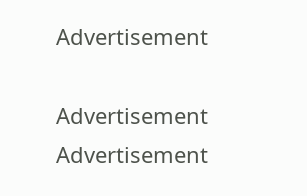Advertisement

Advertisement
Advertisement